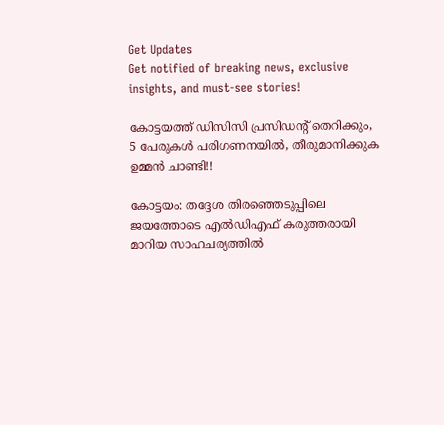Get Updates
Get notified of breaking news, exclusive insights, and must-see stories!

കോട്ടയത്ത് ഡിസിസി പ്രസിഡന്റ് തെറിക്കും, 5 പേരുകള്‍ പരിഗണനയില്‍, തീരുമാനിക്കുക ഉമ്മന്‍ ചാണ്ടി!!

കോട്ടയം: തദ്ദേശ തിരഞ്ഞെടുപ്പിലെ ജയത്തോടെ എല്‍ഡിഎഫ് കരുത്തരായി മാറിയ സാഹചര്യത്തില്‍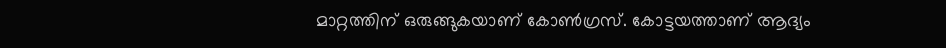മാറ്റത്തിന് ഒരുങ്ങുകയാണ് കോണ്‍ഗ്രസ്. കോട്ടയത്താണ് ആദ്യം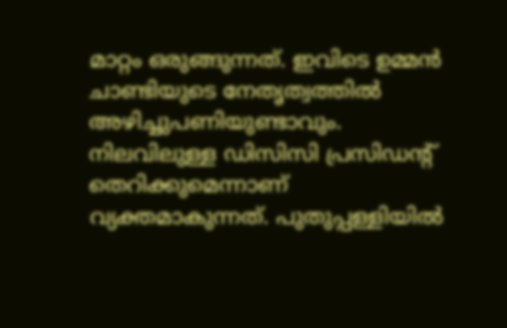മാറ്റം ഒരുങ്ങുന്നത്. ഇവിടെ ഉമ്മന്‍ ചാണ്ടിയുടെ നേതൃത്വത്തില്‍ അഴിച്ചുപണിയുണ്ടാവും. നിലവിലുള്ള ഡിസിസി പ്രസിഡന്റ് തെറിക്കുമെന്നാണ് വ്യക്തമാകുന്നത്. പുതുപ്പള്ളിയില്‍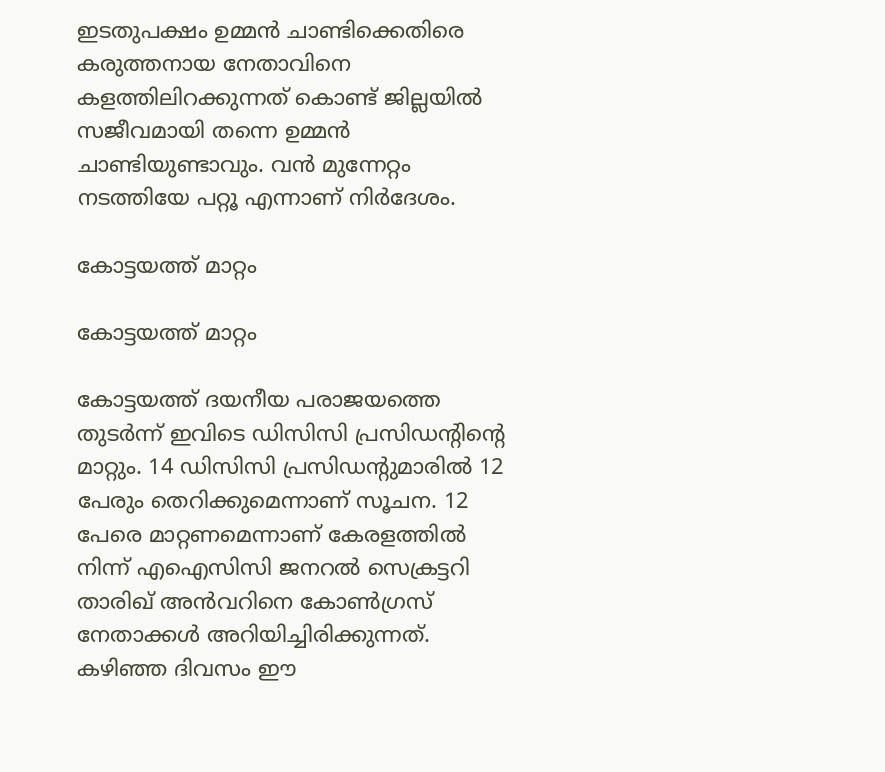ഇടതുപക്ഷം ഉമ്മന്‍ ചാണ്ടിക്കെതിരെ കരുത്തനായ നേതാവിനെ കളത്തിലിറക്കുന്നത് കൊണ്ട് ജില്ലയില്‍ സജീവമായി തന്നെ ഉമ്മന്‍ ചാണ്ടിയുണ്ടാവും. വന്‍ മുന്നേറ്റം നടത്തിയേ പറ്റൂ എന്നാണ് നിര്‍ദേശം.

കോട്ടയത്ത് മാറ്റം

കോട്ടയത്ത് മാറ്റം

കോട്ടയത്ത് ദയനീയ പരാജയത്തെ തുടര്‍ന്ന് ഇവിടെ ഡിസിസി പ്രസിഡന്റിന്റെ മാറ്റും. 14 ഡിസിസി പ്രസിഡന്റുമാരില്‍ 12 പേരും തെറിക്കുമെന്നാണ് സൂചന. 12 പേരെ മാറ്റണമെന്നാണ് കേരളത്തില്‍ നിന്ന് എഐസിസി ജനറല്‍ സെക്രട്ടറി താരിഖ് അന്‍വറിനെ കോണ്‍ഗ്രസ് നേതാക്കള്‍ അറിയിച്ചിരിക്കുന്നത്. കഴിഞ്ഞ ദിവസം ഈ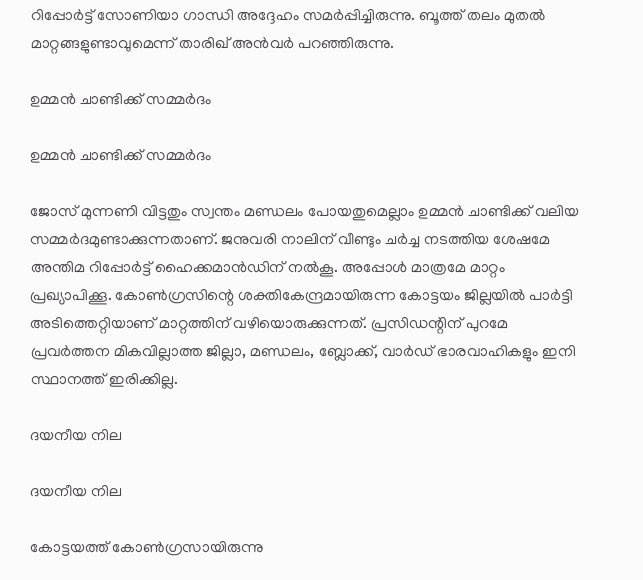റിപ്പോര്‍ട്ട് സോണിയാ ഗാന്ധി അദ്ദേഹം സമര്‍പ്പിച്ചിരുന്നു. ബൂത്ത് തലം മുതല്‍ മാറ്റങ്ങളുണ്ടാവുമെന്ന് താരിഖ് അന്‍വര്‍ പറഞ്ഞിരുന്നു.

ഉമ്മന്‍ ചാണ്ടിക്ക് സമ്മര്‍ദം

ഉമ്മന്‍ ചാണ്ടിക്ക് സമ്മര്‍ദം

ജോസ് മുന്നണി വിട്ടതും സ്വന്തം മണ്ഡലം പോയതുമെല്ലാം ഉമ്മന്‍ ചാണ്ടിക്ക് വലിയ സമ്മര്‍ദമുണ്ടാക്കുന്നതാണ്. ജനുവരി നാലിന് വീണ്ടും ചര്‍ച്ച നടത്തിയ ശേഷമേ അന്തിമ റിപ്പോര്‍ട്ട് ഹൈക്കമാന്‍ഡിന് നല്‍കൂ. അപ്പോള്‍ മാത്രമേ മാറ്റം പ്രഖ്യാപിക്കൂ. കോണ്‍ഗ്രസിന്റെ ശക്തികേന്ദ്രമായിരുന്ന കോട്ടയം ജില്ലയില്‍ പാര്‍ട്ടി അടിത്തെറ്റിയാണ് മാറ്റത്തിന് വഴിയൊരുക്കുന്നത്. പ്രസിഡന്റിന് പുറമേ പ്രവര്‍ത്തന മികവില്ലാത്ത ജില്ലാ, മണ്ഡലം, ബ്ലോക്ക്, വാര്‍ഡ് ഭാരവാഹികളും ഇനി സ്ഥാനത്ത് ഇരിക്കില്ല.

ദയനീയ നില

ദയനീയ നില

കോട്ടയത്ത് കോണ്‍ഗ്രസായിരുന്നു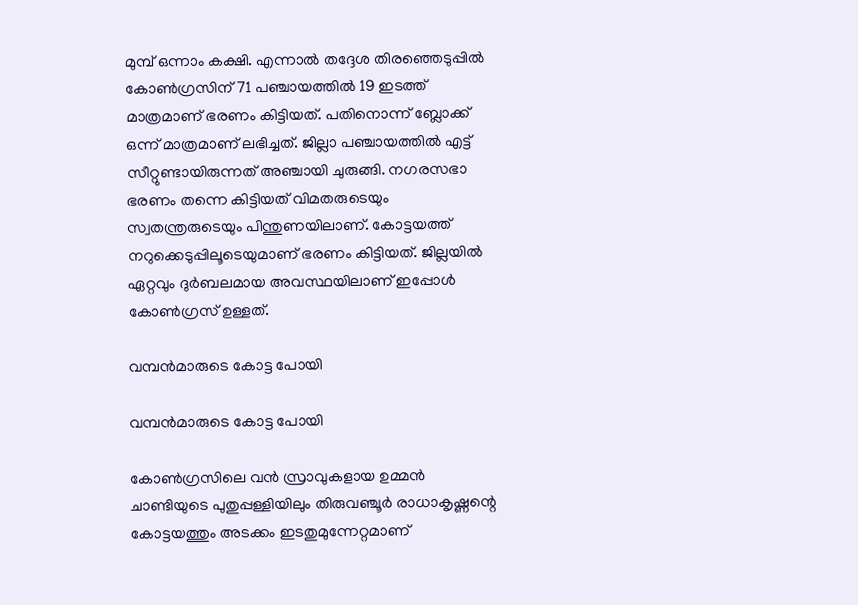മുമ്പ് ഒന്നാം കക്ഷി. എന്നാല്‍ തദ്ദേശ തിരഞ്ഞെടുപ്പില്‍ കോണ്‍ഗ്രസിന് 71 പഞ്ചായത്തില്‍ 19 ഇടത്ത് മാത്രമാണ് ഭരണം കിട്ടിയത്. പതിനൊന്ന് ബ്ലോക്ക് ഒന്ന് മാത്രമാണ് ലഭിച്ചത്. ജില്ലാ പഞ്ചായത്തില്‍ എട്ട് സീറ്റുണ്ടായിരുന്നത് അഞ്ചായി ചുരുങ്ങി. നഗരസഭാ ഭരണം തന്നെ കിട്ടിയത് വിമതരുടെയും സ്വതന്ത്രരുടെയും പിന്തുണയിലാണ്. കോട്ടയത്ത് നറുക്കെടുപ്പിലൂടെയുമാണ് ഭരണം കിട്ടിയത്. ജില്ലയില്‍ ഏറ്റവും ദുര്‍ബലമായ അവസ്ഥയിലാണ് ഇപ്പോള്‍ കോണ്‍ഗ്രസ് ഉള്ളത്.

വമ്പന്‍മാരുടെ കോട്ട പോയി

വമ്പന്‍മാരുടെ കോട്ട പോയി

കോണ്‍ഗ്രസിലെ വന്‍ സ്രാവുകളായ ഉമ്മന്‍ ചാണ്ടിയുടെ പുതുപ്പള്ളിയിലും തിരുവഞ്ചൂര്‍ രാധാകൃഷ്ണന്റെ കോട്ടയത്തും അടക്കം ഇടതുമുന്നേറ്റമാണ്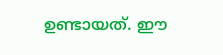ഉണ്ടായത്. ഈ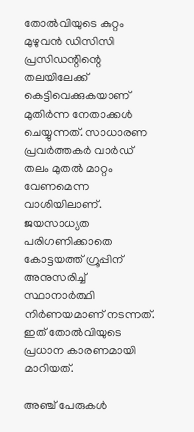തോല്‍വിയുടെ കുറ്റം മുഴുവന്‍ ഡിസിസി പ്രസിഡന്റിന്റെ തലയിലേക്ക് കെട്ടിവെക്കുകയാണ് മുതിര്‍ന്ന നേതാക്കള്‍ ചെയ്യുന്നത്. സാധാരണ പ്രവര്‍ത്തകര്‍ വാര്‍ഡ് തലം മുതല്‍ മാറ്റം വേണമെന്ന വാശിയിലാണ്. ജയസാധ്യത പരിഗണിക്കാതെ കോട്ടയത്ത് ഗ്രൂപ്പിന് അനുസരിച്ച് സ്ഥാനാര്‍ത്ഥി നിര്‍ണയമാണ് നടന്നത്. ഇത് തോല്‍വിയുടെ പ്രധാന കാരണമായി മാറിയത്.

അഞ്ച് പേരുകള്‍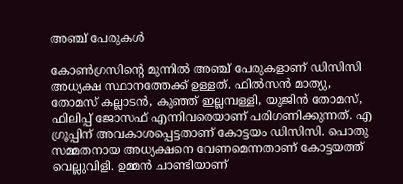അഞ്ച് പേരുകള്‍

കോണ്‍ഗ്രസിന്റെ മുന്നില്‍ അഞ്ച് പേരുകളാണ് ഡിസിസി അധ്യക്ഷ സ്ഥാനത്തേക്ക് ഉള്ളത്. ഫില്‍സന്‍ മാത്യു, തോമസ് കല്ലാടന്‍, കുഞ്ഞ് ഇല്ലമ്പള്ളി, യുജിന്‍ തോമസ്, ഫിലിപ്പ് ജോസഫ് എന്നിവരെയാണ് പരിഗണിക്കുന്നത്. എ ഗ്രൂപ്പിന് അവകാശപ്പെട്ടതാണ് കോട്ടയം ഡിസിസി. പൊതു സമ്മതനായ അധ്യക്ഷനെ വേണമെന്നതാണ് കോട്ടയത്ത് വെല്ലുവിളി. ഉമ്മന്‍ ചാണ്ടിയാണ്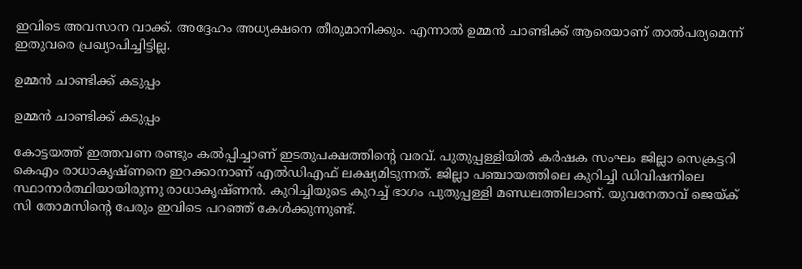ഇവിടെ അവസാന വാക്ക്. അദ്ദേഹം അധ്യക്ഷനെ തീരുമാനിക്കും. എന്നാല്‍ ഉമ്മന്‍ ചാണ്ടിക്ക് ആരെയാണ് താല്‍പര്യമെന്ന് ഇതുവരെ പ്രഖ്യാപിച്ചിട്ടില്ല.

ഉമ്മന്‍ ചാണ്ടിക്ക് കടുപ്പം

ഉമ്മന്‍ ചാണ്ടിക്ക് കടുപ്പം

കോട്ടയത്ത് ഇത്തവണ രണ്ടും കല്‍പ്പിച്ചാണ് ഇടതുപക്ഷത്തിന്റെ വരവ്. പുതുപ്പള്ളിയില്‍ കര്‍ഷക സംഘം ജില്ലാ സെക്രട്ടറി കെഎം രാധാകൃഷ്ണനെ ഇറക്കാനാണ് എല്‍ഡിഎഫ് ലക്ഷ്യമിടുന്നത്. ജില്ലാ പഞ്ചായത്തിലെ കുറിച്ചി ഡിവിഷനിലെ സ്ഥാനാര്‍ത്ഥിയായിരുന്നു രാധാകൃഷ്ണന്‍. കുറിച്ചിയുടെ കുറച്ച് ഭാഗം പുതുപ്പള്ളി മണ്ഡലത്തിലാണ്. യുവനേതാവ് ജെയ്ക് സി തോമസിന്റെ പേരും ഇവിടെ പറഞ്ഞ് കേള്‍ക്കുന്നുണ്ട്.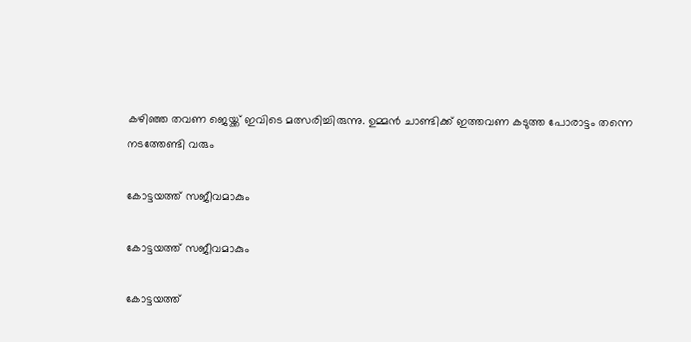കഴിഞ്ഞ തവണ ജെയ്ക്ക് ഇവിടെ മത്സരിച്ചിരുന്നു. ഉമ്മന്‍ ചാണ്ടിക്ക് ഇത്തവണ കടുത്ത പോരാട്ടം തന്നെ നടത്തേണ്ടി വരും

കോട്ടയത്ത് സജീവമാകും

കോട്ടയത്ത് സജീവമാകും

കോട്ടയത്ത്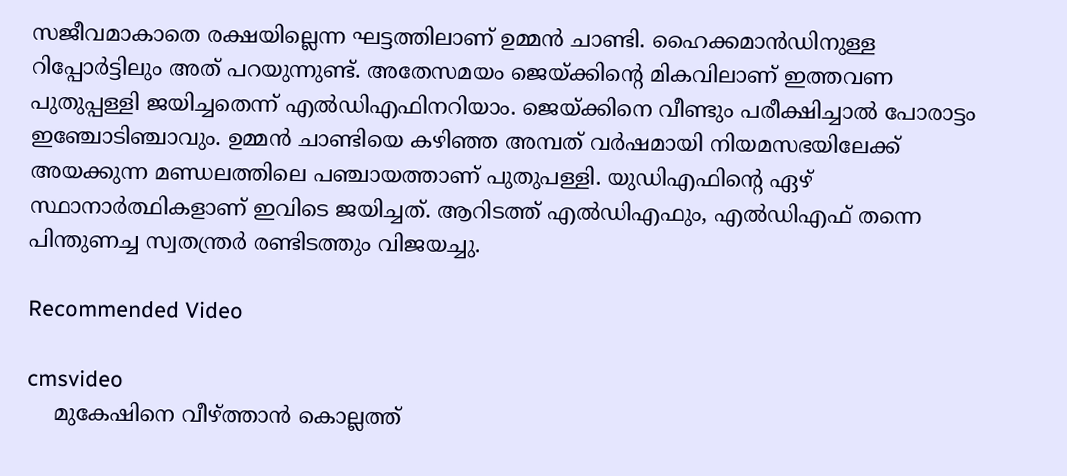സജീവമാകാതെ രക്ഷയില്ലെന്ന ഘട്ടത്തിലാണ് ഉമ്മന്‍ ചാണ്ടി. ഹൈക്കമാന്‍ഡിനുള്ള റിപ്പോര്‍ട്ടിലും അത് പറയുന്നുണ്ട്. അതേസമയം ജെയ്ക്കിന്റെ മികവിലാണ് ഇത്തവണ പുതുപ്പള്ളി ജയിച്ചതെന്ന് എല്‍ഡിഎഫിനറിയാം. ജെയ്ക്കിനെ വീണ്ടും പരീക്ഷിച്ചാല്‍ പോരാട്ടം ഇഞ്ചോടിഞ്ചാവും. ഉമ്മന്‍ ചാണ്ടിയെ കഴിഞ്ഞ അമ്പത് വര്‍ഷമായി നിയമസഭയിലേക്ക് അയക്കുന്ന മണ്ഡലത്തിലെ പഞ്ചായത്താണ് പുതുപള്ളി. യുഡിഎഫിന്റെ ഏഴ് സ്ഥാനാര്‍ത്ഥികളാണ് ഇവിടെ ജയിച്ചത്. ആറിടത്ത് എല്‍ഡിഎഫും, എല്‍ഡിഎഫ് തന്നെ പിന്തുണച്ച സ്വതന്ത്രര്‍ രണ്ടിടത്തും വിജയച്ചു.

Recommended Video

cmsvideo
    മുകേഷിനെ വീഴ്ത്താന്‍ കൊല്ലത്ത്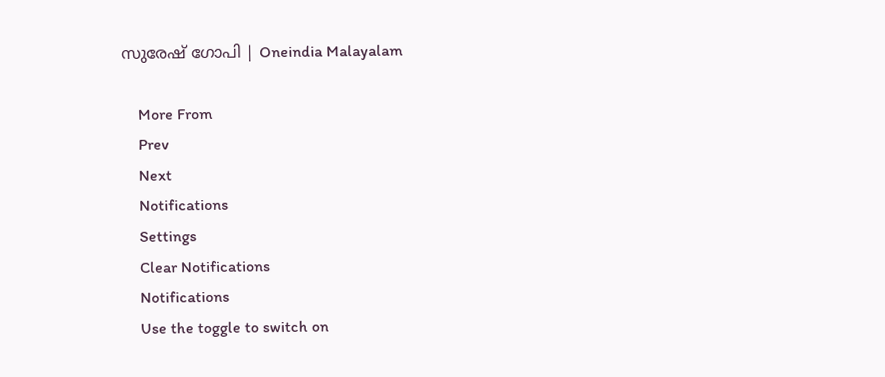സുരേഷ് ഗോപി | Oneindia Malayalam

    More From
    Prev
    Next
    Notifications
    Settings
    Clear Notifications
    Notifications
    Use the toggle to switch on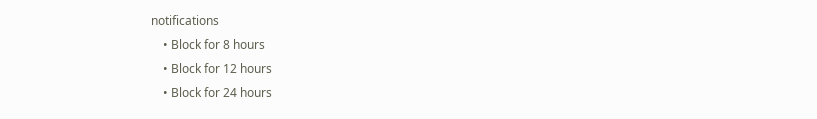notifications
    • Block for 8 hours
    • Block for 12 hours
    • Block for 24 hours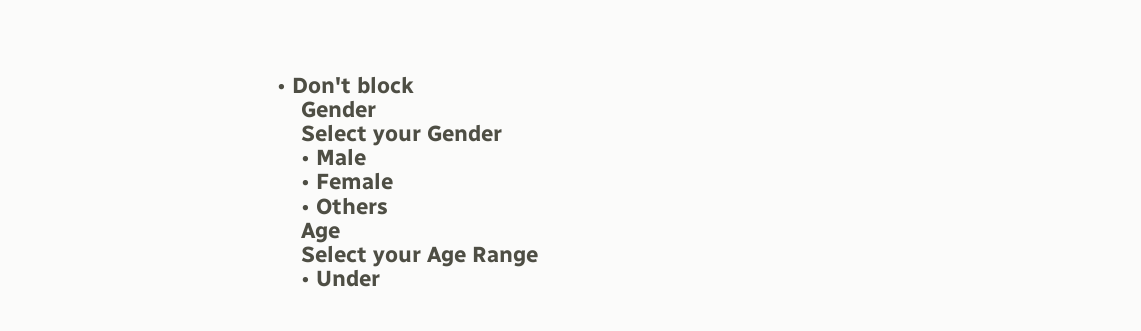• Don't block
    Gender
    Select your Gender
    • Male
    • Female
    • Others
    Age
    Select your Age Range
    • Under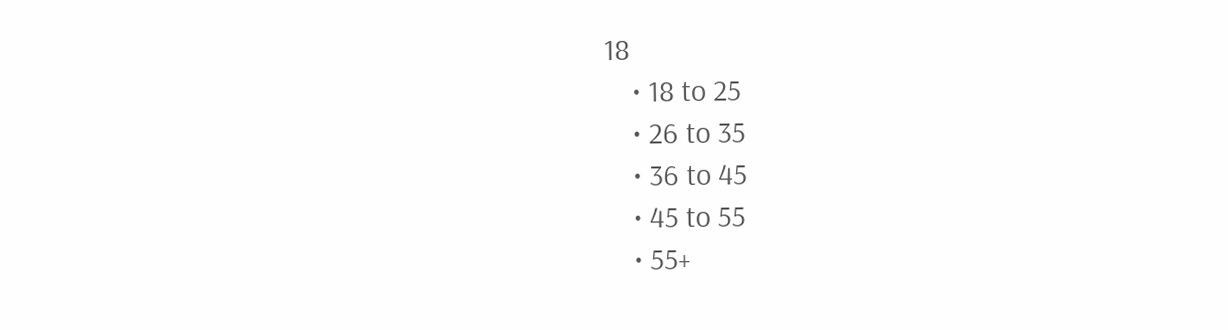18
    • 18 to 25
    • 26 to 35
    • 36 to 45
    • 45 to 55
    • 55+